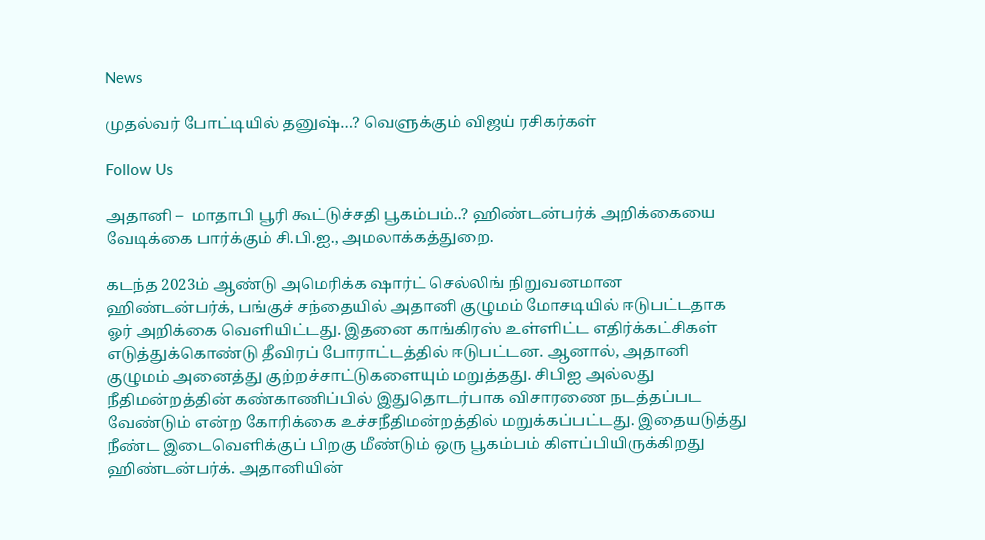News

முதல்வர் போட்டியில் தனுஷ்…? வெளுக்கும் விஜய் ரசிகர்கள்

Follow Us

அதானி –  மாதாபி பூரி கூட்டுச்சதி பூகம்பம்..? ஹிண்டன்பர்க் அறிக்கையை வேடிக்கை பார்க்கும் சி.பி.ஐ., அமலாக்கத்துறை.

கடந்த 2023ம் ஆண்டு அமெரிக்க ஷார்ட் செல்லிங் நிறுவனமான ஹிண்டன்பர்க், பங்குச் சந்தையில் அதானி குழுமம் மோசடியில் ஈடுபட்டதாக ஓர் அறிக்கை வெளியிட்டது. இதனை காங்கிரஸ் உள்ளிட்ட எதிர்க்கட்சிகள் எடுத்துக்கொண்டு தீவிரப் போராட்டத்தில் ஈடுபட்டன. ஆனால், அதானி குழுமம் அனைத்து குற்றச்சாட்டுகளையும் மறுத்தது. சிபிஐ அல்லது நீதிமன்றத்தின் கண்காணிப்பில் இதுதொடர்பாக விசாரணை நடத்தப்பட வேண்டும் என்ற கோரிக்கை உச்சநீதிமன்றத்தில் மறுக்கப்பட்டது. இதையடுத்து நீண்ட இடைவெளிக்குப் பிறகு மீண்டும் ஒரு பூகம்பம் கிளப்பியிருக்கிறது ஹிண்டன்பர்க். அதானியின்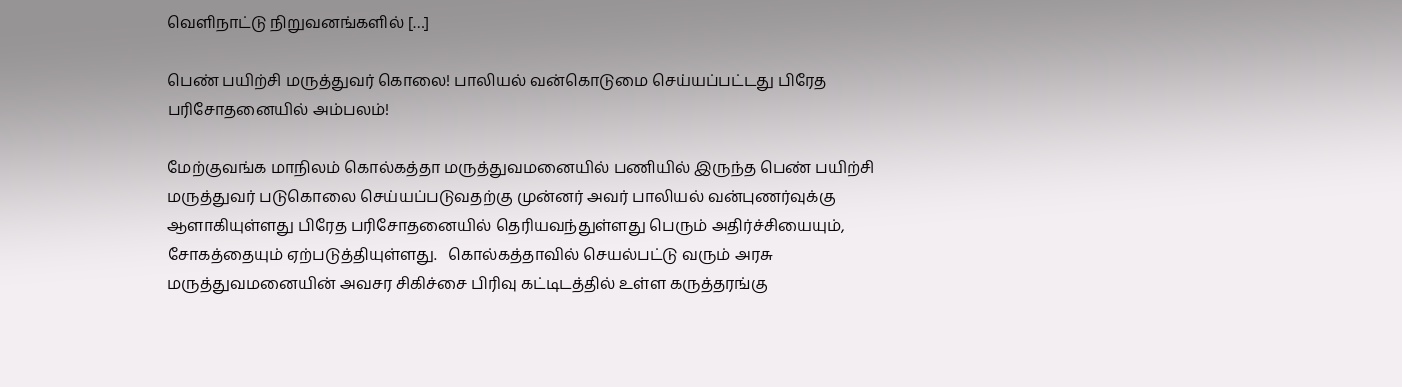வெளிநாட்டு நிறுவனங்களில் […]

பெண் பயிற்சி மருத்துவர் கொலை! பாலியல் வன்கொடுமை செய்யப்பட்டது பிரேத பரிசோதனையில் அம்பலம்!

மேற்குவங்க மாநிலம் கொல்கத்தா மருத்துவமனையில் பணியில் இருந்த பெண் பயிற்சி மருத்துவர் படுகொலை செய்யப்படுவதற்கு முன்னர் அவர் பாலியல் வன்புணர்வுக்கு ஆளாகியுள்ளது பிரேத பரிசோதனையில் தெரியவந்துள்ளது பெரும் அதிர்ச்சியையும், சோகத்தையும் ஏற்படுத்தியுள்ளது.   கொல்கத்தாவில் செயல்பட்டு வரும் அரசு மருத்துவமனையின் அவசர சிகிச்சை பிரிவு கட்டிடத்தில் உள்ள கருத்தரங்கு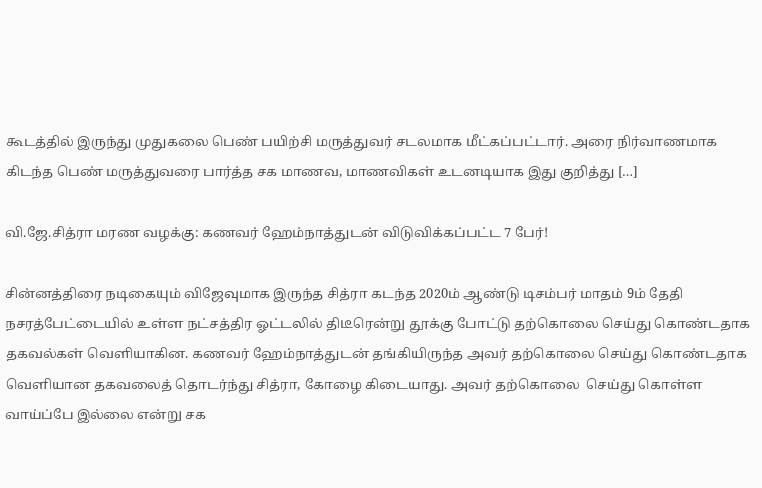கூடத்தில் இருந்து முதுகலை பெண் பயிற்சி மருத்துவர் சடலமாக மீட்கப்பட்டார். அரை நிர்வாணமாக கிடந்த பெண் மருத்துவரை பார்த்த சக மாணவ, மாணவிகள் உடனடியாக இது குறித்து […]

வி.ஜே.சித்ரா மரண வழக்கு: கணவர் ஹேம்நாத்துடன் விடுவிக்கப்பட்ட 7 பேர்!

சின்னத்திரை நடிகையும் விஜேவுமாக இருந்த சித்ரா கடந்த 2020ம் ஆண்டு டிசம்பர் மாதம் 9ம் தேதி நசரத்பேட்டையில் உள்ள நட்சத்திர ஓட்டலில் திடீரென்று தூக்கு போட்டு தற்கொலை செய்து கொண்டதாக தகவல்கள் வெளியாகின. கணவர் ஹேம்நாத்துடன் தங்கியிருந்த அவர் தற்கொலை செய்து கொண்டதாக வெளியான தகவலைத் தொடர்ந்து சித்ரா, கோழை கிடையாது. அவர் தற்கொலை  செய்து கொள்ள வாய்ப்பே இல்லை என்று சக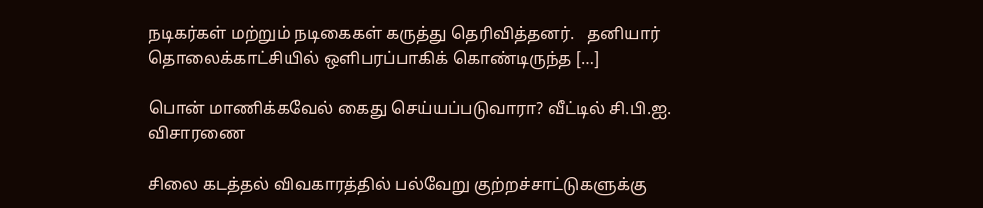நடிகர்கள் மற்றும் நடிகைகள் கருத்து தெரிவித்தனர்.   தனியார் தொலைக்காட்சியில் ஒளிபரப்பாகிக் கொண்டிருந்த […]

பொன் மாணிக்கவேல் கைது செய்யப்படுவாரா? வீட்டில் சி.பி.ஐ. விசாரணை

சிலை கடத்தல் விவகாரத்தில் பல்வேறு குற்றச்சாட்டுகளுக்கு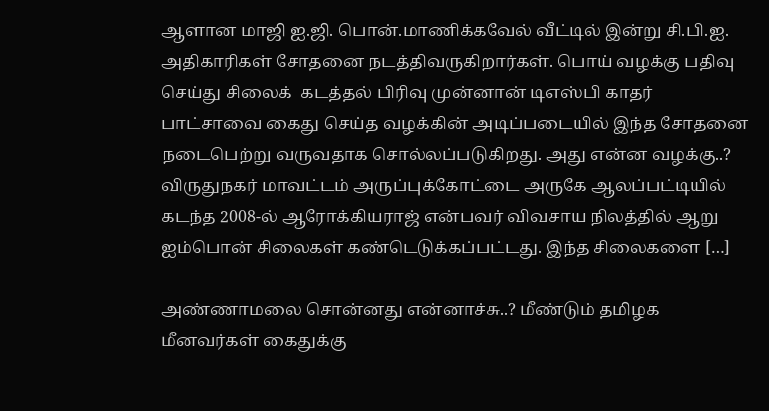ஆளான மாஜி ஐ.ஜி. பொன்.மாணிக்கவேல் வீட்டில் இன்று சி.பி.ஐ. அதிகாரிகள் சோதனை நடத்திவருகிறார்கள். பொய் வழக்கு பதிவு செய்து சிலைக்  கடத்தல் பிரிவு முன்னான் டிஎஸ்பி காதர் பாட்சாவை கைது செய்த வழக்கின் அடிப்படையில் இந்த சோதனை நடைபெற்று வருவதாக சொல்லப்படுகிறது. அது என்ன வழக்கு..? விருதுநகர் மாவட்டம் அருப்புக்கோட்டை அருகே ஆலப்பட்டியில் கடந்த 2008-ல் ஆரோக்கியராஜ் என்பவர் விவசாய நிலத்தில் ஆறு ஐம்பொன் சிலைகள் கண்டெடுக்கப்பட்டது. இந்த சிலைகளை […]

அண்ணாமலை சொன்னது என்னாச்சு..? மீண்டும் தமிழக மீனவர்கள் கைதுக்கு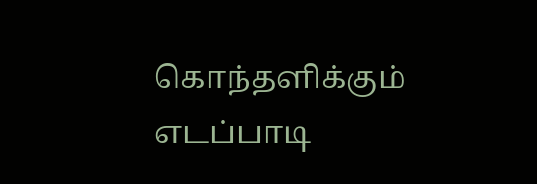கொந்தளிக்கும் எடப்பாடி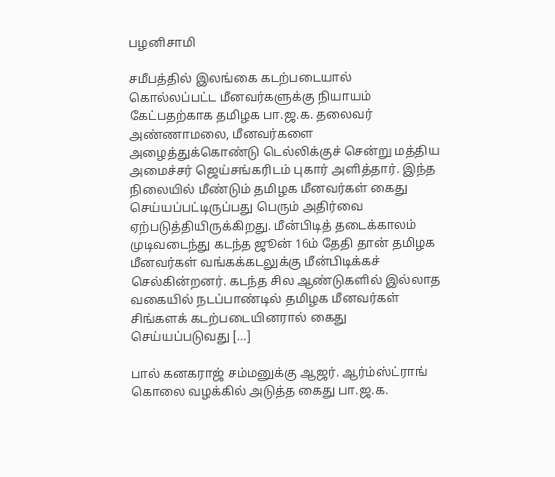பழனிசாமி

சமீபத்தில் இலங்கை கடற்படையால் கொல்லப்பட்ட மீனவர்களுக்கு நியாயம் கேட்பதற்காக தமிழக பா.ஜ.க. தலைவர் அண்ணாமலை, மீனவர்களை அழைத்துக்கொண்டு டெல்லிக்குச் சென்று மத்திய அமைச்சர் ஜெய்சங்கரிடம் புகார் அளித்தார். இந்த நிலையில் மீண்டும் தமிழக மீனவர்கள் கைது செய்யப்பட்டிருப்பது பெரும் அதிர்வை ஏற்படுத்தியிருக்கிறது. மீன்பிடித் தடைக்காலம் முடிவடைந்து கடந்த ஜூன் 16ம் தேதி தான் தமிழக மீனவர்கள் வங்கக்கடலுக்கு மீன்பிடிக்கச் செல்கின்றனர். கடந்த சில ஆண்டுகளில் இல்லாத வகையில் நடப்பாண்டில் தமிழக மீனவர்கள் சிங்களக் கடற்படையினரால் கைது செய்யப்படுவது […]

பால் கனகராஜ் சம்மனுக்கு ஆஜர். ஆர்ம்ஸ்ட்ராங் கொலை வழக்கில் அடுத்த கைது பா.ஜ.க.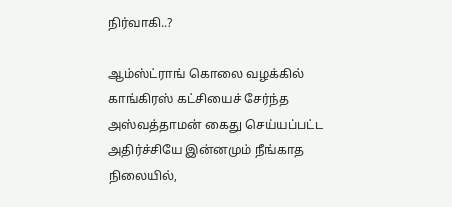நிர்வாகி..?

ஆம்ஸ்ட்ராங் கொலை வழக்கில் காங்கிரஸ் கட்சியைச் சேர்ந்த அஸ்வத்தாமன் கைது செய்யப்பட்ட அதிர்ச்சியே இன்னமும் நீங்காத நிலையில்,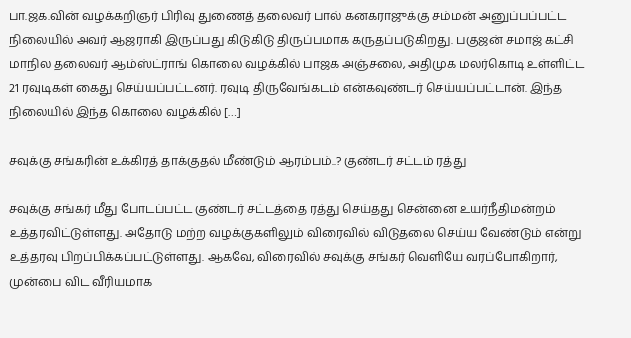பா.ஜக.வின் வழக்கறிஞர் பிரிவு துணைத் தலைவர் பால் கனகராஜுக்கு சம்மன் அனுப்பப்பட்ட நிலையில் அவர் ஆஜராகி இருப்பது கிடுகிடு திருப்பமாக கருதப்படுகிறது. பகுஜன் சமாஜ் கட்சி மாநில தலைவர் ஆம்ஸ்ட்ராங் கொலை வழக்கில் பாஜக அஞ்சலை, அதிமுக மலர்கொடி உள்ளிட்ட 21 ரவுடிகள் கைது செய்யப்பட்டனர். ரவுடி திருவேங்கடம் என்கவுண்டர் செய்யப்பட்டான். இந்த நிலையில் இந்த கொலை வழக்கில் […]

சவுக்கு சங்கரின் உக்கிரத் தாக்குதல் மீண்டும் ஆரம்பம்..? குண்டர் சட்டம் ரத்து

சவுக்கு சங்கர் மீது போடப்பட்ட குண்டர் சட்டத்தை ரத்து செய்தது சென்னை உயர்நீதிமன்றம் உத்தரவிட்டுள்ளது. அதோடு மற்ற வழக்குகளிலும் விரைவில் விடுதலை செய்ய வேண்டும் என்று உத்தரவு பிறப்பிக்கப்பட்டுள்ளது. ஆகவே, விரைவில் சவுக்கு சங்கர் வெளியே வரப்போகிறார், முன்பை விட வீரியமாக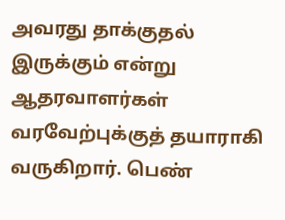அவரது தாக்குதல் இருக்கும் என்று ஆதரவாளர்கள் வரவேற்புக்குத் தயாராகி வருகிறார். பெண்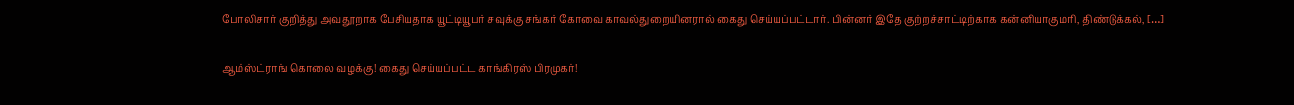போலிசார் குறித்து அவதூறாக பேசியதாக யூட்டியூபர் சவுக்கு சங்கர் கோவை காவல்துறையினரால் கைது செய்யப்பட்டார். பின்னர் இதே குற்றச்சாட்டிற்காக கன்னியாகுமரி, திண்டுக்கல், […]

ஆம்ஸ்ட்ராங் கொலை வழக்கு! கைது செய்யப்பட்ட காங்கிரஸ் பிரமுகர்!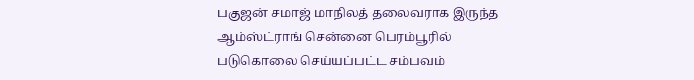பகுஜன் சமாஜ் மாநிலத் தலைவராக இருந்த ஆம்ஸ்ட்ராங் சென்னை பெரம்பூரில் படுகொலை செய்யப்பட்ட சம்பவம்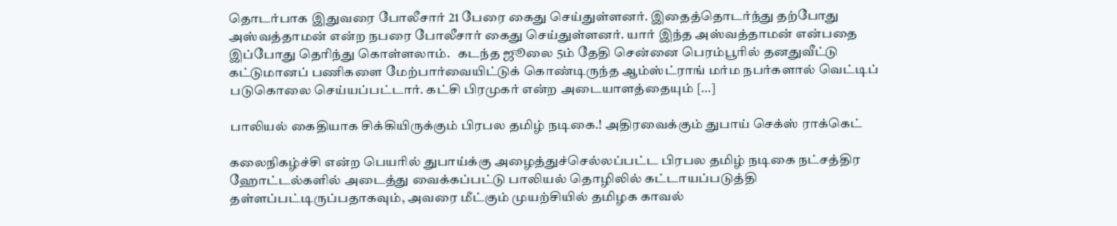தொடர்பாக இதுவரை போலீசார் 21 பேரை கைது செய்துள்ளனர். இதைத்தொடர்ந்து தற்போது அஸ்வத்தாமன் என்ற நபரை போலீசார் கைது செய்துள்ளனர். யார் இந்த அஸ்வத்தாமன் என்பதை இப்போது தெரிந்து கொள்ளலாம்.   கடந்த ஜூலை 5ம் தேதி சென்னை பெரம்பூரில் தனதுவீட்டு கட்டுமானப் பணிகளை மேற்பார்வையிட்டுக் கொண்டிருந்த ஆம்ஸ்ட்ராங் மர்ம நபர்களால் வெட்டிப் படுகொலை செய்யப்பட்டார். கட்சி பிரமுகர் என்ற அடையாளத்தையும் […]

பாலியல் கைதியாக சிக்கியிருக்கும் பிரபல தமிழ் நடிகை.! அதிரவைக்கும் துபாய் செக்ஸ் ராக்கெட்

கலைநிகழ்ச்சி என்ற பெயரில் துபாய்க்கு அழைத்துச்செல்லப்பட்ட பிரபல தமிழ் நடிகை நட்சத்திர ஹோட்டல்களில் அடைத்து வைக்கப்பட்டு பாலியல் தொழிலில் கட்டாயப்படுத்தி தள்ளப்பட்டிருப்பதாகவும், அவரை மீட்கும் முயற்சியில் தமிழக காவல்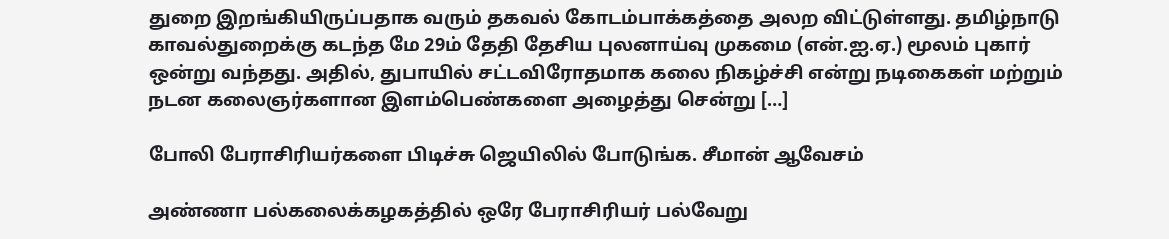துறை இறங்கியிருப்பதாக வரும் தகவல் கோடம்பாக்கத்தை அலற விட்டுள்ளது. தமிழ்நாடு காவல்துறைக்கு கடந்த மே 29ம் தேதி தேசிய புலனாய்வு முகமை (என்.ஐ.ஏ.) மூலம் புகார் ஒன்று வந்தது. அதில், துபாயில் சட்டவிரோதமாக கலை நிகழ்ச்சி என்று நடிகைகள் மற்றும் நடன கலைஞர்களான இளம்பெண்களை அழைத்து சென்று […]

போலி பேராசிரியர்களை பிடிச்சு ஜெயிலில் போடுங்க. சீமான் ஆவேசம்

அண்ணா பல்கலைக்கழகத்தில் ஒரே பேராசிரியர் பல்வேறு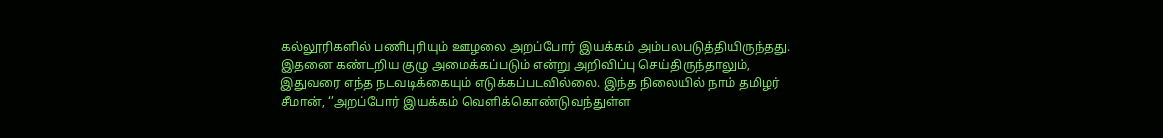கல்லூரிகளில் பணிபுரியும் ஊழலை அறப்போர் இயக்கம் அம்பலபடுத்தியிருந்தது. இதனை கண்டறிய குழு அமைக்கப்படும் என்று அறிவிப்பு செய்திருந்தாலும், இதுவரை எந்த நடவடிக்கையும் எடுக்கப்படவில்லை. இந்த நிலையில் நாம் தமிழர் சீமான், ‘’அறப்போர் இயக்கம் வெளிக்கொண்டுவந்துள்ள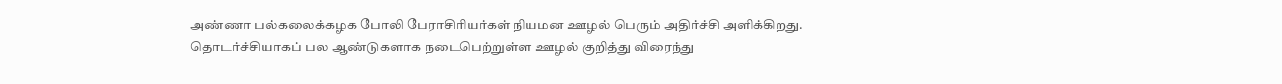அண்ணா பல்கலைக்கழக போலி பேராசிரியர்கள் நியமன ஊழல் பெரும் அதிர்ச்சி அளிக்கிறது. தொடர்ச்சியாகப் பல ஆண்டுகளாக நடைபெற்றுள்ள ஊழல் குறித்து விரைந்து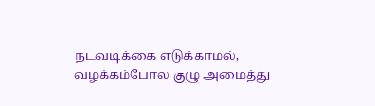நடவடிக்கை எடுக்காமல், வழக்கம்போல குழு அமைத்து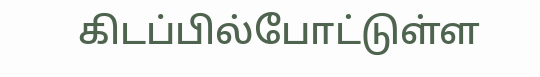கிடப்பில்போட்டுள்ள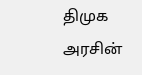திமுக அரசின்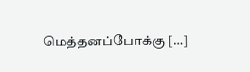மெத்தனப்போக்கு […]